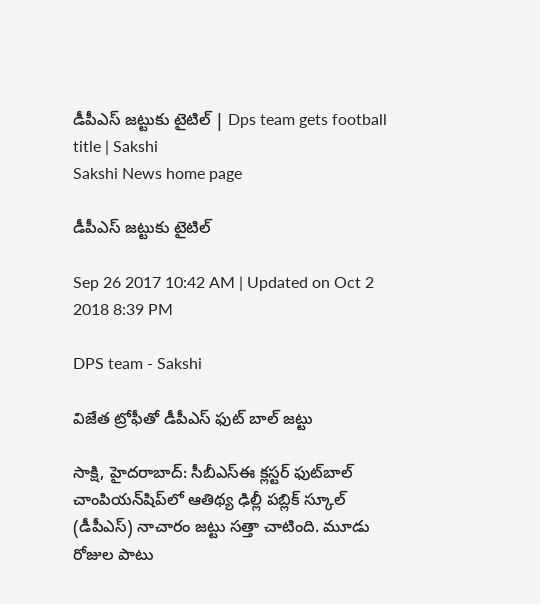డీపీఎస్‌ జట్టుకు టైటిల్‌ | Dps team gets football title | Sakshi
Sakshi News home page

డీపీఎస్‌ జట్టుకు టైటిల్‌

Sep 26 2017 10:42 AM | Updated on Oct 2 2018 8:39 PM

DPS team - Sakshi

విజేత ట్రోఫీతో డీపీఎస్ ఫుట్ బాల్ జట్టు

సాక్షి, హైదరాబాద్‌: సీబీఎస్‌ఈ క్లస్టర్‌ ఫుట్‌బాల్‌ చాంపియన్‌షిప్‌లో ఆతిథ్య ఢిల్లీ పబ్లిక్‌ స్కూల్‌ (డీపీఎస్‌) నాచారం జట్టు సత్తా చాటింది. మూడు రోజుల పాటు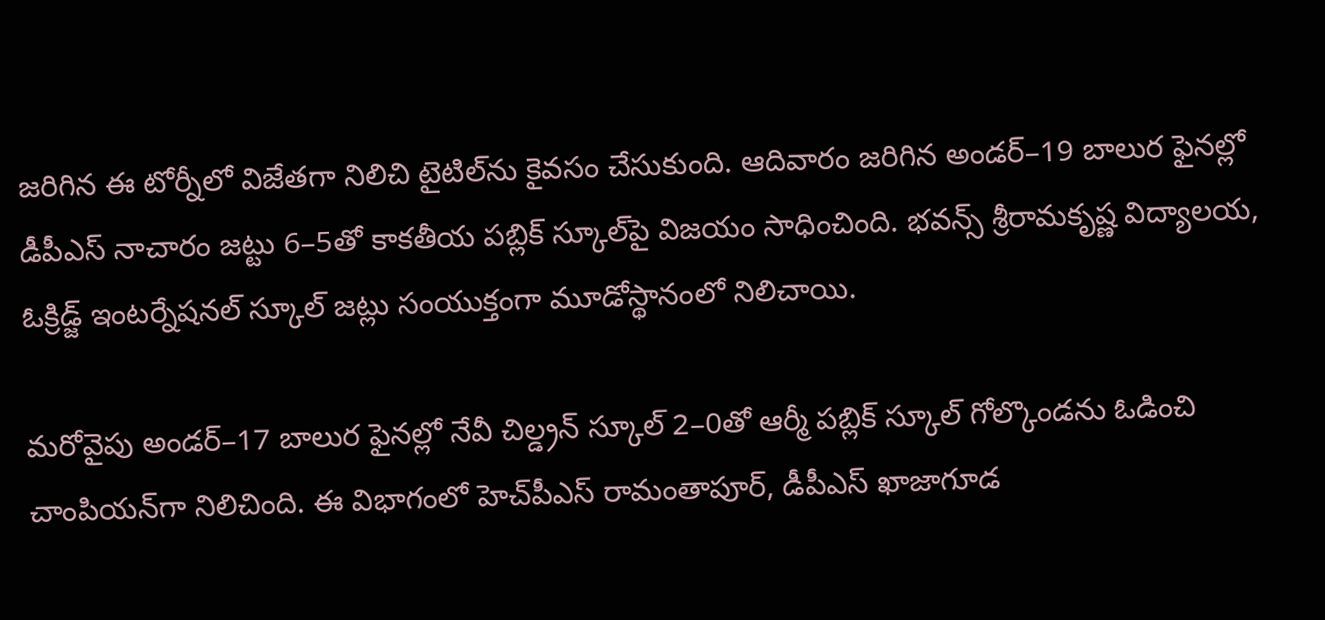జరిగిన ఈ టోర్నీలో విజేతగా నిలిచి టైటిల్‌ను కైవసం చేసుకుంది. ఆదివారం జరిగిన అండర్‌–19 బాలుర ఫైనల్లో డీపీఎస్‌ నాచారం జట్టు 6–5తో కాకతీయ పబ్లిక్‌ స్కూల్‌పై విజయం సాధించింది. భవన్స్‌ శ్రీరామకృష్ణ విద్యాలయ, ఓక్రిడ్జ్‌ ఇంటర్నేషనల్‌ స్కూల్‌ జట్లు సంయుక్తంగా మూడోస్థానంలో నిలిచాయి.

మరోవైపు అండర్‌–17 బాలుర ఫైనల్లో నేవీ చిల్డ్రన్‌ స్కూల్‌ 2–0తో ఆర్మీ పబ్లిక్‌ స్కూల్‌ గోల్కొండను ఓడించి చాంపియన్‌గా నిలిచింది. ఈ విభాగంలో హెచ్‌పీఎస్‌ రామంతాపూర్, డీపీఎస్‌ ఖాజాగూడ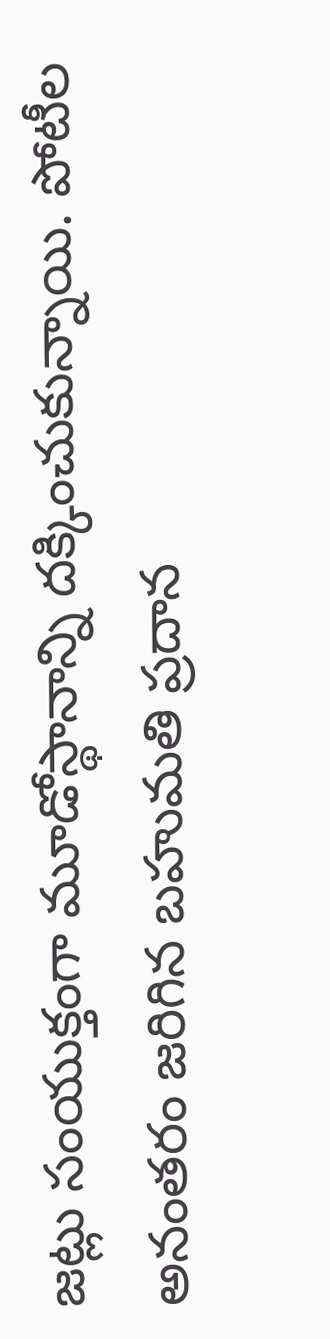జట్లు సంయుక్తంగా మూడోస్థానాన్ని దక్కించుకున్నాయి. పోటీల అనంతరం జరిగిన బహుమతి ప్రదాన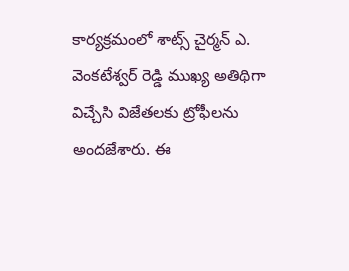కార్యక్రమంలో శాట్స్‌ చైర్మన్‌ ఎ. వెంకటేశ్వర్‌ రెడ్డి ముఖ్య అతిథిగా విచ్చేసి విజేతలకు ట్రోఫీలను అందజేశారు. ఈ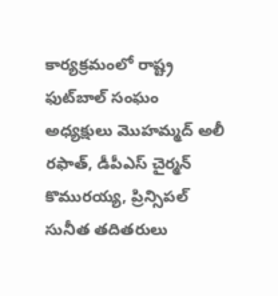కార్యక్రమంలో రాష్ట్ర ఫుట్‌బాల్‌ సంఘం అధ్యక్షులు మొహమ్మద్‌ అలీ రఫాత్, డీపీఎస్‌ చైర్మన్‌ కొమురయ్య, ప్రిన్సిపల్‌ సునీత తదితరులు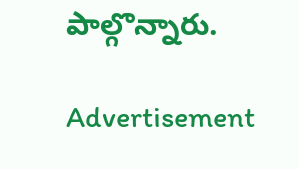పాల్గొన్నారు.

Advertisement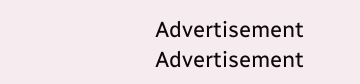Advertisement
Advertisement